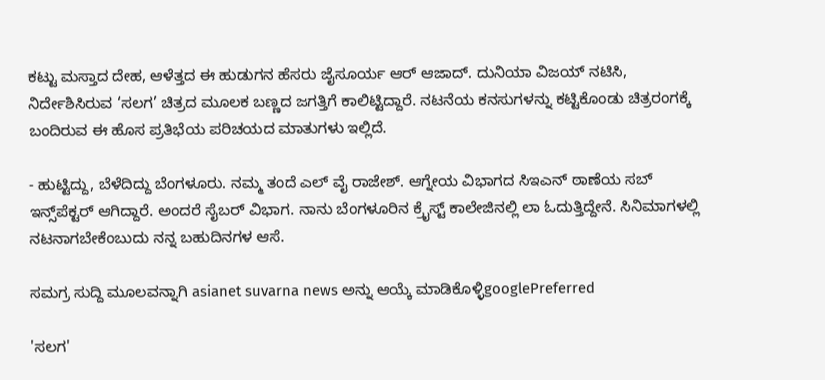ಕಟ್ಟು ಮಸ್ತಾದ ದೇಹ, ಆಳೆತ್ತದ ಈ ಹುಡುಗನ ಹೆಸರು ಜೈಸೂರ್ಯ ಆರ್‌ ಆಜಾದ್‌. ದುನಿಯಾ ವಿಜಯ್‌ ನಟಿಸಿ, ನಿರ್ದೇಶಿಸಿರುವ ‘ಸಲಗ’ ಚಿತ್ರದ ಮೂಲಕ ಬಣ್ಣದ ಜಗತ್ತಿಗೆ ಕಾಲಿಟ್ಟಿದ್ದಾರೆ. ನಟನೆಯ ಕನಸುಗಳನ್ನು ಕಟ್ಟಿಕೊಂಡು ಚಿತ್ರರಂಗಕ್ಕೆ ಬಂದಿರುವ ಈ ಹೊಸ ಪ್ರತಿಭೆಯ ಪರಿಚಯದ ಮಾತುಗಳು ಇಲ್ಲಿದೆ.

- ಹುಟ್ಟಿದ್ದು, ಬೆಳೆದಿದ್ದು ಬೆಂಗಳೂರು. ನಮ್ಮ ತಂದೆ ಎಲ್‌ ವೈ ರಾಜೇಶ್‌. ಆಗ್ನೇಯ ವಿಭಾಗದ ಸಿಇಎನ್‌ ಠಾಣೆಯ ಸಬ್‌ ಇನ್ಸ್‌ಪೆಕ್ಟರ್‌ ಆಗಿದ್ದಾರೆ. ಅಂದರೆ ಸೈಬರ್‌ ವಿಭಾಗ. ನಾನು ಬೆಂಗಳೂರಿನ ಕ್ರೈಸ್ಟ್‌ ಕಾಲೇಜಿನಲ್ಲಿ ಲಾ ಓದುತ್ತಿದ್ದೇನೆ. ಸಿನಿಮಾಗಳಲ್ಲಿ ನಟನಾಗಬೇಕೆಂಬುದು ನನ್ನ ಬಹುದಿನಗಳ ಆಸೆ.

ಸಮಗ್ರ ಸುದ್ದಿ ಮೂಲವನ್ನಾಗಿ asianet suvarna news ಅನ್ನು ಆಯ್ಕೆ ಮಾಡಿಕೊಳ್ಳಿgooglePreferred

'ಸಲಗ'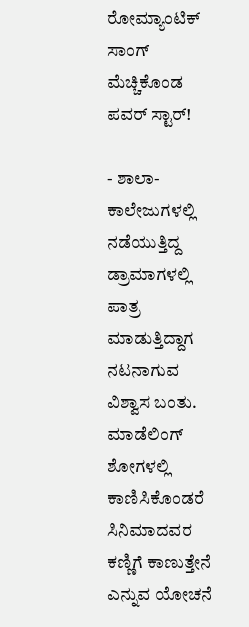ರೋಮ್ಯಾಂಟಿಕ್‌ ಸಾಂಗ್‌ ಮೆಚ್ಚಿಕೊಂಡ ಪವರ್ ಸ್ಟಾರ್!

- ಶಾಲಾ- ಕಾಲೇಜುಗಳಲ್ಲಿ ನಡೆಯುತ್ತಿದ್ದ ಡ್ರಾಮಾಗಳಲ್ಲಿ ಪಾತ್ರ ಮಾಡುತ್ತಿದ್ದಾಗ ನಟನಾಗುವ ವಿಶ್ವಾಸ ಬಂತು. ಮಾಡೆಲಿಂಗ್‌ ಶೋಗಳಲ್ಲಿ ಕಾಣಿಸಿಕೊಂಡರೆ ಸಿನಿಮಾದವರ ಕಣ್ಣಿಗೆ ಕಾಣುತ್ತೇನೆ ಎನ್ನುವ ಯೋಚನೆ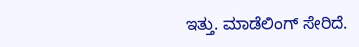ಇತ್ತು. ಮಾಡೆಲಿಂಗ್‌ ಸೇರಿದೆ.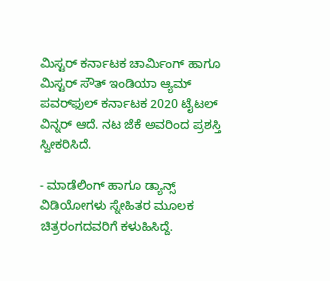ಮಿಸ್ಟರ್‌ ಕರ್ನಾಟಕ ಚಾರ್ಮಿಂಗ್‌ ಹಾಗೂ ಮಿಸ್ಟರ್‌ ಸೌತ್‌ ಇಂಡಿಯಾ ಆ್ಯಮ್‌ ಪವರ್‌ಫುಲ್‌ ಕರ್ನಾಟಕ 2020 ಟೈಟಲ್‌ ವಿನ್ನರ್‌ ಆದೆ. ನಟ ಜೆಕೆ ಅವರಿಂದ ಪ್ರಶಸ್ತಿ ಸ್ವೀಕರಿಸಿದೆ.

- ಮಾಡೆಲಿಂಗ್‌ ಹಾಗೂ ಡ್ಯಾನ್ಸ್‌ ವಿಡಿಯೋಗಳು ಸ್ನೇಹಿತರ ಮೂಲಕ ಚಿತ್ರರಂಗದವರಿಗೆ ಕಳುಹಿಸಿದ್ದೆ.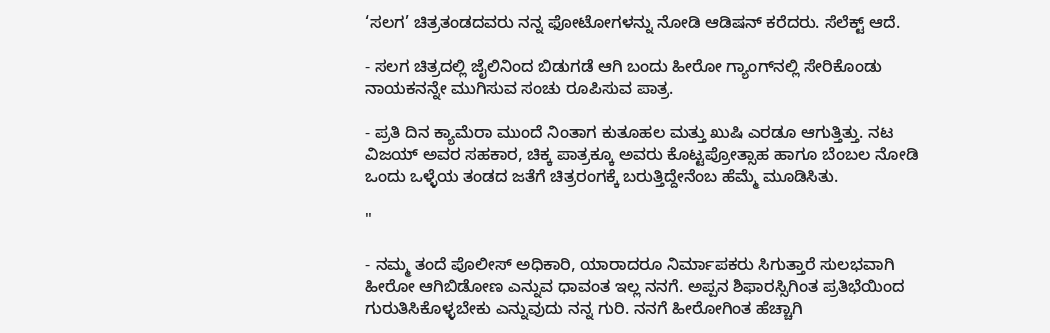‘ಸಲಗ’ ಚಿತ್ರತಂಡದವರು ನನ್ನ ಫೋಟೋಗಳನ್ನು ನೋಡಿ ಆಡಿಷನ್‌ ಕರೆದರು. ಸೆಲೆಕ್ಟ್ ಆದೆ.

- ಸಲಗ ಚಿತ್ರದಲ್ಲಿ ಜೈಲಿನಿಂದ ಬಿಡುಗಡೆ ಆಗಿ ಬಂದು ಹೀರೋ ಗ್ಯಾಂಗ್‌ನಲ್ಲಿ ಸೇರಿಕೊಂಡು ನಾಯಕನನ್ನೇ ಮುಗಿಸುವ ಸಂಚು ರೂಪಿಸುವ ಪಾತ್ರ.

- ಪ್ರತಿ ದಿನ ಕ್ಯಾಮೆರಾ ಮುಂದೆ ನಿಂತಾಗ ಕುತೂಹಲ ಮತ್ತು ಖುಷಿ ಎರಡೂ ಆಗುತ್ತಿತ್ತು. ನಟ ವಿಜಯ್‌ ಅವರ ಸಹಕಾರ, ಚಿಕ್ಕ ಪಾತ್ರಕ್ಕೂ ಅವರು ಕೊಟ್ಟಪ್ರೋತ್ಸಾಹ ಹಾಗೂ ಬೆಂಬಲ ನೋಡಿ ಒಂದು ಒಳ್ಳೆಯ ತಂಡದ ಜತೆಗೆ ಚಿತ್ರರಂಗಕ್ಕೆ ಬರುತ್ತಿದ್ದೇನೆಂಬ ಹೆಮ್ಮೆ ಮೂಡಿಸಿತು.

"

- ನಮ್ಮ ತಂದೆ ಪೊಲೀಸ್‌ ಅಧಿಕಾರಿ, ಯಾರಾದರೂ ನಿರ್ಮಾಪಕರು ಸಿಗುತ್ತಾರೆ ಸುಲಭವಾಗಿ ಹೀರೋ ಆಗಿಬಿಡೋಣ ಎನ್ನುವ ಧಾವಂತ ಇಲ್ಲ ನನಗೆ. ಅಪ್ಪನ ಶಿಫಾರಸ್ಸಿಗಿಂತ ಪ್ರತಿಭೆಯಿಂದ ಗುರುತಿಸಿಕೊಳ್ಳಬೇಕು ಎನ್ನುವುದು ನನ್ನ ಗುರಿ. ನನಗೆ ಹೀರೋಗಿಂತ ಹೆಚ್ಚಾಗಿ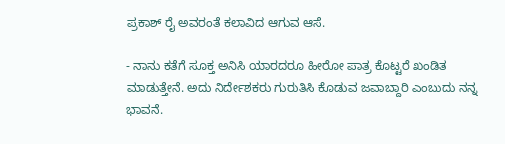ಪ್ರಕಾಶ್‌ ರೈ ಅವರಂತೆ ಕಲಾವಿದ ಆಗುವ ಆಸೆ.

- ನಾನು ಕತೆಗೆ ಸೂಕ್ತ ಅನಿಸಿ ಯಾರದರೂ ಹೀರೋ ಪಾತ್ರ ಕೊಟ್ಟರೆ ಖಂಡಿತ ಮಾಡುತ್ತೇನೆ. ಅದು ನಿರ್ದೇಶಕರು ಗುರುತಿಸಿ ಕೊಡುವ ಜವಾಬ್ದಾರಿ ಎಂಬುದು ನನ್ನ ಭಾವನೆ.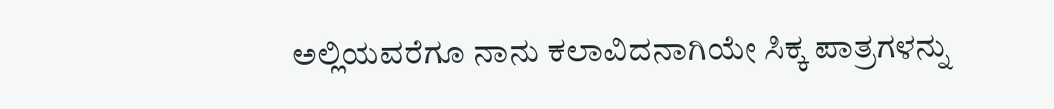ಅಲ್ಲಿಯವರೆಗೂ ನಾನು ಕಲಾವಿದನಾಗಿಯೇ ಸಿಕ್ಕ ಪಾತ್ರಗಳನ್ನು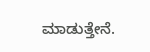ಮಾಡುತ್ತೇನೆ.